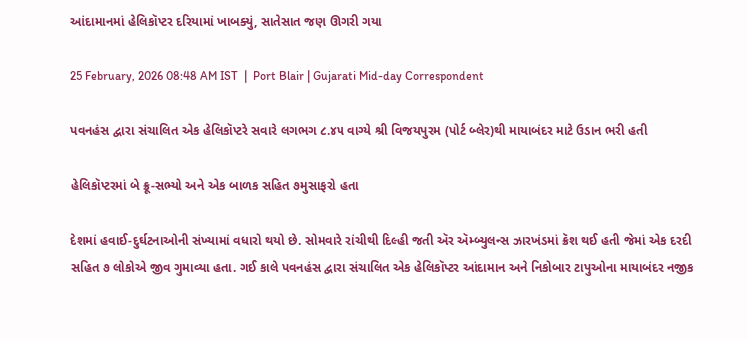આંદામાનમાં હેલિકૉપ્ટર દરિયામાં ખાબક્યું, સાતેસાત જણ ઊગરી ગયા

25 February, 2026 08:48 AM IST  |  Port Blair | Gujarati Mid-day Correspondent

પવનહંસ દ્વારા સંચાલિત એક હેલિકૉપ્ટરે સવારે લગભગ ૮.૪૫ વાગ્યે શ્રી વિજયપુરમ (પોર્ટ બ્લેર)થી માયાબંદર માટે ઉડાન ભરી હતી

હેલિકૉપ્ટરમાં બે ક્રૂ-સભ્યો અને એક બાળક સહિત ૭મુસાફરો હતા

દેશમાં હવાઈ-દુર્ઘટનાઓની સંખ્યામાં વધારો થયો છે. સોમવારે રાંચીથી દિલ્હી જતી ઍર ઍમ્બ્યુલન્સ ઝારખંડમાં ક્રૅશ થઈ હતી જેમાં એક દરદી સહિત ૭ લોકોએ જીવ ગુમાવ્યા હતા. ગઈ કાલે પવનહંસ દ્વારા સંચાલિત એક હેલિકૉપ્ટર આંદામાન અને નિકોબાર ટાપુઓના માયાબંદર નજીક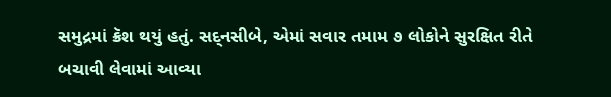સમુદ્રમાં ક્રૅશ થયું હતું. સદ‍્નસીબે, એમાં સવાર તમામ ૭ લોકોને સુરક્ષિત રીતે બચાવી લેવામાં આવ્યા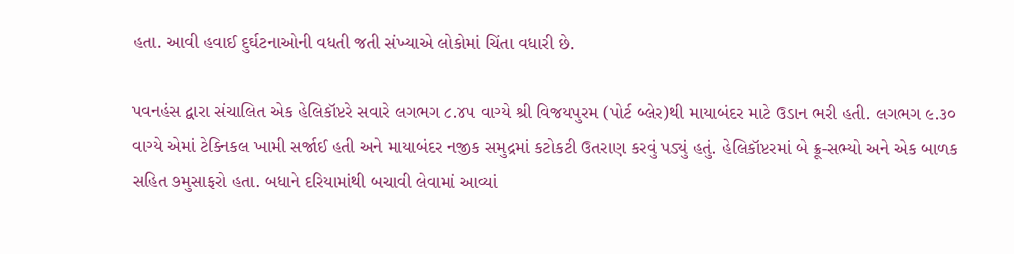હતા. આવી હવાઈ દુર્ઘટનાઓની વધતી જતી સંખ્યાએ લોકોમાં ચિંતા વધારી છે.

પવનહંસ દ્વારા સંચાલિત એક હેલિકૉપ્ટરે સવારે લગભગ ૮.૪૫ વાગ્યે શ્રી વિજયપુરમ (પોર્ટ બ્લેર)થી માયાબંદર માટે ઉડાન ભરી હતી. લગભગ ૯.૩૦ વાગ્યે એમાં ટેક્નિકલ ખામી સર્જાઈ હતી અને માયાબંદર નજીક સમુદ્રમાં કટોકટી ઉતરાણ કરવું પડ્યું હતું. હેલિકૉપ્ટરમાં બે ક્રૂ-સભ્યો અને એક બાળક સહિત ૭મુસાફરો હતા. બધાને દરિયામાંથી બચાવી લેવામાં આવ્યાં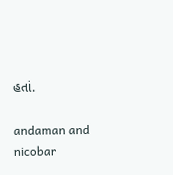હતાં.

andaman and nicobar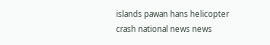islands pawan hans helicopter crash national news news